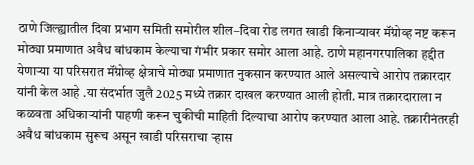ठाणे जिल्ह्यातील दिवा प्रभाग समिती समोरील शील–दिवा रोड लगत खाडी किनाऱ्यावर मॅंग्रोव्ह नष्ट करून मोठ्या प्रमाणात अवैध बांधकाम केल्याचा गंभीर प्रकार समोर आला आहे. ठाणे महानगरपालिका हद्दीत येणाऱ्या या परिसरात मॅंग्रोव्ह क्षेत्राचे मोठ्या प्रमाणात नुकसान करण्यात आले असल्याचे आरोप तक्रारदार यांनी केल आहे .या संदर्भात जुलै 2025 मध्ये तक्रार दाखल करण्यात आली होती. मात्र तक्रारदाराला न कळवता अधिकाऱ्यांनी पाहणी करून चुकीची माहिती दिल्याचा आरोप करण्यात आला आहे. तक्रारीनंतरही अवैध बांधकाम सुरूच असून खाडी परिसराचा ऱ्हास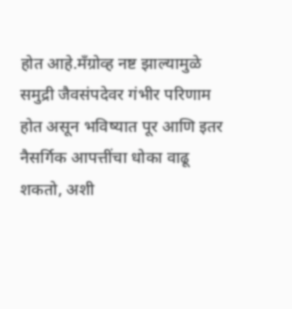होत आहे.मॅंग्रोव्ह नष्ट झाल्यामुळे समुद्री जैवसंपदेवर गंभीर परिणाम होत असून भविष्यात पूर आणि इतर नैसर्गिक आपत्तींचा धोका वाढू शकतो, अशी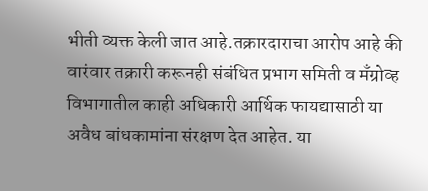भीती व्यक्त केली जात आहे.तक्रारदाराचा आरोप आहे की वारंवार तक्रारी करूनही संबंधित प्रभाग समिती व मॅंग्रोव्ह विभागातील काही अधिकारी आर्थिक फायद्यासाठी या अवैध बांधकामांना संरक्षण देत आहेत. या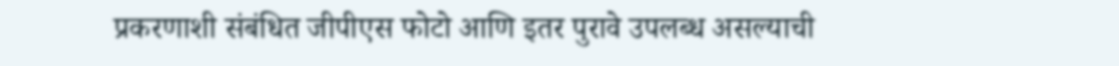प्रकरणाशी संबंधित जीपीएस फोटो आणि इतर पुरावे उपलब्ध असल्याची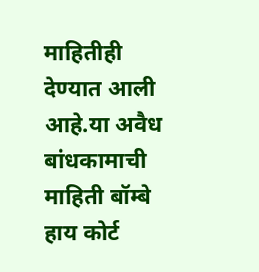माहितीही देण्यात आली आहे.या अवैध बांधकामाची माहिती बॉम्बे हाय कोर्ट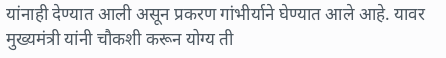यांनाही देण्यात आली असून प्रकरण गांभीर्याने घेण्यात आले आहे. यावर मुख्यमंत्री यांनी चौकशी करून योग्य ती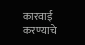कारवाई करण्याचे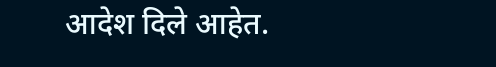आदेश दिले आहेत.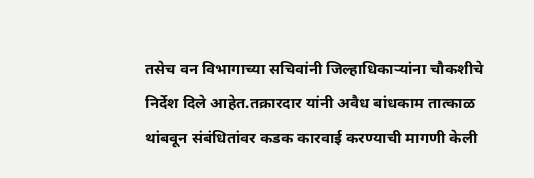तसेच वन विभागाच्या सचिवांनी जिल्हाधिकाऱ्यांना चौकशीचे निर्देश दिले आहेत.तक्रारदार यांनी अवैध बांधकाम तात्काळ थांबवून संबंधितांवर कडक कारवाई करण्याची मागणी केली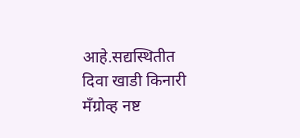आहे.सद्यस्थितीत दिवा खाडी किनारी मॅंग्रोव्ह नष्ट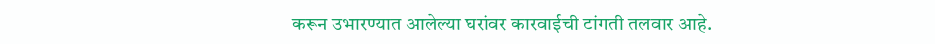करून उभारण्यात आलेल्या घरांवर कारवाईची टांगती तलवार आहे.